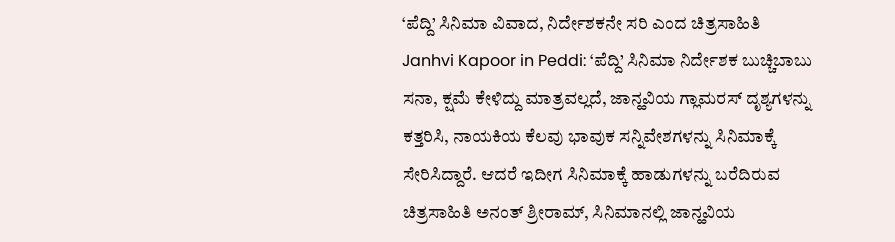‘ಪೆದ್ದಿ’ ಸಿನಿಮಾ ವಿವಾದ, ನಿರ್ದೇಶಕನೇ ಸರಿ ಎಂದ ಚಿತ್ರಸಾಹಿತಿ
Janhvi Kapoor in Peddi: ‘ಪೆದ್ದಿ’ ಸಿನಿಮಾ ನಿರ್ದೇಶಕ ಬುಚ್ಚಿಬಾಬು ಸನಾ, ಕ್ಷಮೆ ಕೇಳಿದ್ದು ಮಾತ್ರವಲ್ಲದೆ, ಜಾನ್ಹವಿಯ ಗ್ಲಾಮರಸ್ ದೃಶ್ಯಗಳನ್ನು ಕತ್ತರಿಸಿ, ನಾಯಕಿಯ ಕೆಲವು ಭಾವುಕ ಸನ್ನಿವೇಶಗಳನ್ನು ಸಿನಿಮಾಕ್ಕೆ ಸೇರಿಸಿದ್ದಾರೆ. ಆದರೆ ಇದೀಗ ಸಿನಿಮಾಕ್ಕೆ ಹಾಡುಗಳನ್ನು ಬರೆದಿರುವ ಚಿತ್ರಸಾಹಿತಿ ಅನಂತ್ ಶ್ರೀರಾಮ್, ಸಿನಿಮಾನಲ್ಲಿ ಜಾನ್ಹವಿಯ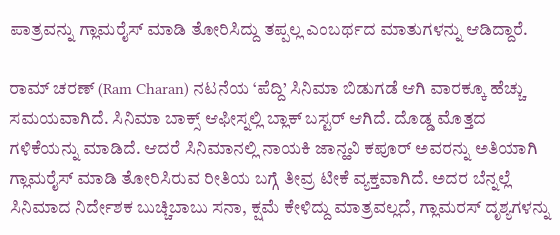ಪಾತ್ರವನ್ನು ಗ್ಲಾಮರೈಸ್ ಮಾಡಿ ತೋರಿಸಿದ್ದು ತಪ್ಪಲ್ಲ ಎಂಬರ್ಥದ ಮಾತುಗಳನ್ನು ಆಡಿದ್ದಾರೆ.

ರಾಮ್ ಚರಣ್ (Ram Charan) ನಟನೆಯ ‘ಪೆದ್ದಿ’ ಸಿನಿಮಾ ಬಿಡುಗಡೆ ಆಗಿ ವಾರಕ್ಕೂ ಹೆಚ್ಚು ಸಮಯವಾಗಿದೆ. ಸಿನಿಮಾ ಬಾಕ್ಸ್ ಆಫೀಸ್ನಲ್ಲಿ ಬ್ಲಾಕ್ ಬಸ್ಟರ್ ಆಗಿದೆ. ದೊಡ್ಡ ಮೊತ್ತದ ಗಳಿಕೆಯನ್ನು ಮಾಡಿದೆ. ಆದರೆ ಸಿನಿಮಾನಲ್ಲಿ ನಾಯಕಿ ಜಾನ್ಹವಿ ಕಪೂರ್ ಅವರನ್ನು ಅತಿಯಾಗಿ ಗ್ಲಾಮರೈಸ್ ಮಾಡಿ ತೋರಿಸಿರುವ ರೀತಿಯ ಬಗ್ಗೆ ತೀವ್ರ ಟೀಕೆ ವ್ಯಕ್ತವಾಗಿದೆ. ಅದರ ಬೆನ್ನಲ್ಲೆ ಸಿನಿಮಾದ ನಿರ್ದೇಶಕ ಬುಚ್ಚಿಬಾಬು ಸನಾ, ಕ್ಷಮೆ ಕೇಳಿದ್ದು ಮಾತ್ರವಲ್ಲದೆ, ಗ್ಲಾಮರಸ್ ದೃಶ್ಯಗಳನ್ನು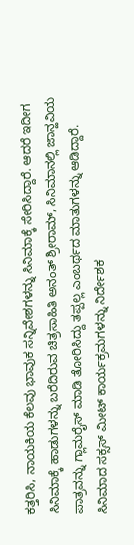ಕತ್ತರಿಸಿ, ನಾಯಕಿಯ ಕೆಲವು ಭಾವುಕ ಸನ್ನಿವೇಶಗಳನ್ನು ಸಿನಿಮಾಕ್ಕೆ ಸೇರಿಸಿದ್ದಾರೆ. ಆದರೆ ಇದೀಗ ಸಿನಿಮಾಕ್ಕೆ ಹಾಡುಗಳನ್ನು ಬರೆದಿರುವ ಚಿತ್ರಸಾಹಿತಿ ಅನಂತ್ ಶ್ರೀರಾಮ್, ಸಿನಿಮಾನಲ್ಲಿ ಜಾನ್ಹವಿಯ ಪಾತ್ರವನ್ನು ಗ್ಲಾಮರೈಸ್ ಮಾಡಿ ತೋರಿಸಿದ್ದು ತಪ್ಪಲ್ಲ ಎಂಬರ್ಥದ ಮಾತುಗಳನ್ನು ಆಡಿದ್ದಾರೆ.
ಸಿನಿಮಾದ ಸಕ್ಸಸ್ ಮೀಟ್ ಕಾರ್ಯಕ್ರಮಗಳನ್ನು ನಿರ್ದೇಶಕ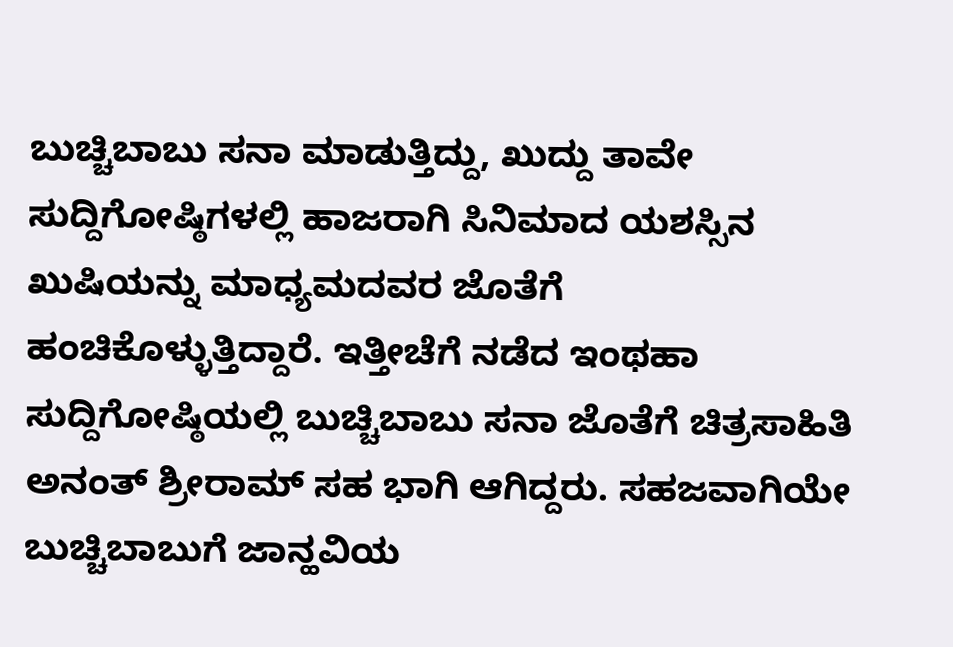ಬುಚ್ಚಿಬಾಬು ಸನಾ ಮಾಡುತ್ತಿದ್ದು, ಖುದ್ದು ತಾವೇ ಸುದ್ದಿಗೋಷ್ಠಿಗಳಲ್ಲಿ ಹಾಜರಾಗಿ ಸಿನಿಮಾದ ಯಶಸ್ಸಿನ ಖುಷಿಯನ್ನು ಮಾಧ್ಯಮದವರ ಜೊತೆಗೆ ಹಂಚಿಕೊಳ್ಳುತ್ತಿದ್ದಾರೆ. ಇತ್ತೀಚೆಗೆ ನಡೆದ ಇಂಥಹಾ ಸುದ್ದಿಗೋಷ್ಠಿಯಲ್ಲಿ ಬುಚ್ಚಿಬಾಬು ಸನಾ ಜೊತೆಗೆ ಚಿತ್ರಸಾಹಿತಿ ಅನಂತ್ ಶ್ರೀರಾಮ್ ಸಹ ಭಾಗಿ ಆಗಿದ್ದರು. ಸಹಜವಾಗಿಯೇ ಬುಚ್ಚಿಬಾಬುಗೆ ಜಾನ್ಹವಿಯ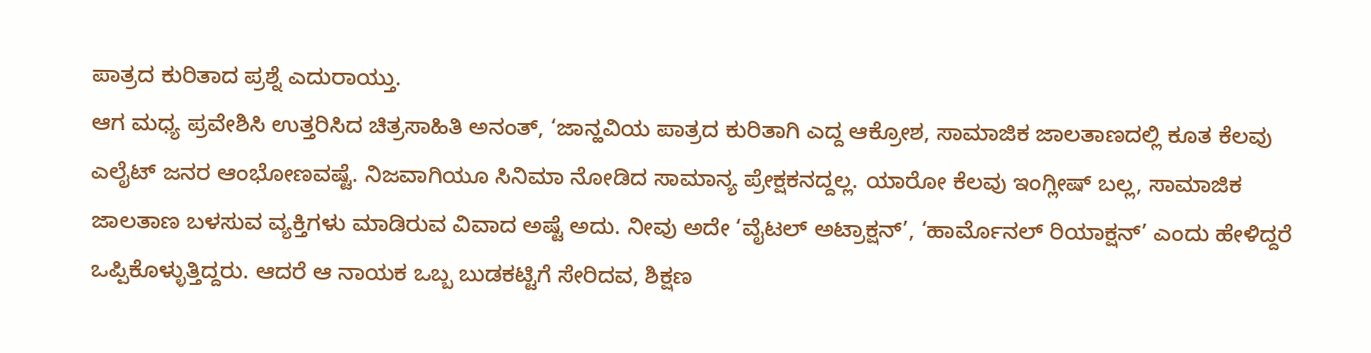ಪಾತ್ರದ ಕುರಿತಾದ ಪ್ರಶ್ನೆ ಎದುರಾಯ್ತು.
ಆಗ ಮಧ್ಯ ಪ್ರವೇಶಿಸಿ ಉತ್ತರಿಸಿದ ಚಿತ್ರಸಾಹಿತಿ ಅನಂತ್, ‘ಜಾನ್ಹವಿಯ ಪಾತ್ರದ ಕುರಿತಾಗಿ ಎದ್ದ ಆಕ್ರೋಶ, ಸಾಮಾಜಿಕ ಜಾಲತಾಣದಲ್ಲಿ ಕೂತ ಕೆಲವು ಎಲೈಟ್ ಜನರ ಆಂಭೋಣವಷ್ಟೆ. ನಿಜವಾಗಿಯೂ ಸಿನಿಮಾ ನೋಡಿದ ಸಾಮಾನ್ಯ ಪ್ರೇಕ್ಷಕನದ್ದಲ್ಲ. ಯಾರೋ ಕೆಲವು ಇಂಗ್ಲೀಷ್ ಬಲ್ಲ, ಸಾಮಾಜಿಕ ಜಾಲತಾಣ ಬಳಸುವ ವ್ಯಕ್ತಿಗಳು ಮಾಡಿರುವ ವಿವಾದ ಅಷ್ಟೆ ಅದು. ನೀವು ಅದೇ ‘ವೈಟಲ್ ಅಟ್ರಾಕ್ಷನ್’, ‘ಹಾರ್ಮೊನಲ್ ರಿಯಾಕ್ಷನ್’ ಎಂದು ಹೇಳಿದ್ದರೆ ಒಪ್ಪಿಕೊಳ್ಳುತ್ತಿದ್ದರು. ಆದರೆ ಆ ನಾಯಕ ಒಬ್ಬ ಬುಡಕಟ್ಟಿಗೆ ಸೇರಿದವ, ಶಿಕ್ಷಣ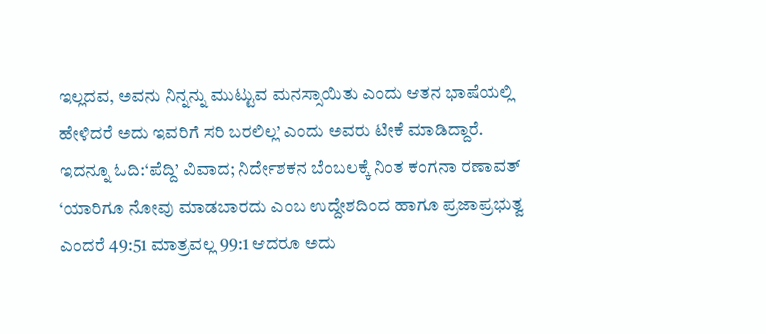ಇಲ್ಲದವ, ಅವನು ನಿನ್ನನ್ನು ಮುಟ್ಟುವ ಮನಸ್ಸಾಯಿತು ಎಂದು ಆತನ ಭಾಷೆಯಲ್ಲಿ ಹೇಳಿದರೆ ಅದು ಇವರಿಗೆ ಸರಿ ಬರಲಿಲ್ಲ’ ಎಂದು ಅವರು ಟೀಕೆ ಮಾಡಿದ್ದಾರೆ.
ಇದನ್ನೂ ಓದಿ:‘ಪೆದ್ದಿ’ ವಿವಾದ; ನಿರ್ದೇಶಕನ ಬೆಂಬಲಕ್ಕೆ ನಿಂತ ಕಂಗನಾ ರಣಾವತ್
‘ಯಾರಿಗೂ ನೋವು ಮಾಡಬಾರದು ಎಂಬ ಉದ್ದೇಶದಿಂದ ಹಾಗೂ ಪ್ರಜಾಪ್ರಭುತ್ವ ಎಂದರೆ 49:51 ಮಾತ್ರವಲ್ಲ 99:1 ಆದರೂ ಅದು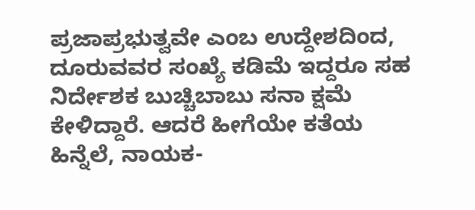ಪ್ರಜಾಪ್ರಭುತ್ವವೇ ಎಂಬ ಉದ್ದೇಶದಿಂದ, ದೂರುವವರ ಸಂಖ್ಯೆ ಕಡಿಮೆ ಇದ್ದರೂ ಸಹ ನಿರ್ದೇಶಕ ಬುಚ್ಚಿಬಾಬು ಸನಾ ಕ್ಷಮೆ ಕೇಳಿದ್ದಾರೆ. ಆದರೆ ಹೀಗೆಯೇ ಕತೆಯ ಹಿನ್ನೆಲೆ, ನಾಯಕ-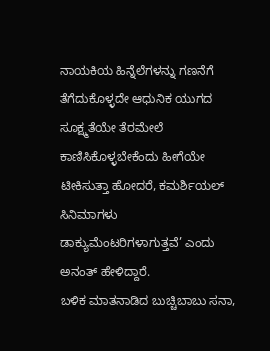ನಾಯಕಿಯ ಹಿನ್ನೆಲೆಗಳನ್ನು ಗಣನೆಗೆ ತೆಗೆದುಕೊಳ್ಳದೇ ಆಧುನಿಕ ಯುಗದ ಸೂಕ್ಷ್ಮತೆಯೇ ತೆರಮೇಲೆ ಕಾಣಿಸಿಕೊಳ್ಳಬೇಕೆಂದು ಹೀಗೆಯೇ ಟೀಕಿಸುತ್ತಾ ಹೋದರೆ, ಕಮರ್ಶಿಯಲ್ ಸಿನಿಮಾಗಳು ಡಾಕ್ಯುಮೆಂಟರಿಗಳಾಗುತ್ತವೆ’ ಎಂದು ಅನಂತ್ ಹೇಳಿದ್ದಾರೆ.
ಬಳಿಕ ಮಾತನಾಡಿದ ಬುಚ್ಚಿಬಾಬು ಸನಾ,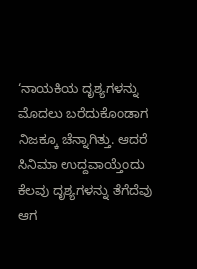‘ನಾಯಕಿಯ ದೃಶ್ಯಗಳನ್ನು ಮೊದಲು ಬರೆದುಕೊಂಡಾಗ ನಿಜಕ್ಕೂ ಚೆನ್ನಾಗಿತ್ತು. ಆದರೆ ಸಿನಿಮಾ ಉದ್ದವಾಯ್ತೆಂದು ಕೆಲವು ದೃಶ್ಯಗಳನ್ನು ತೆಗೆದೆವು ಆಗ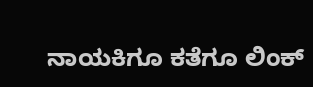ನಾಯಕಿಗೂ ಕತೆಗೂ ಲಿಂಕ್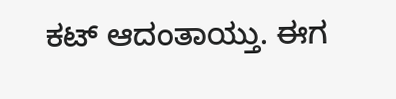ಕಟ್ ಆದಂತಾಯ್ತು. ಈಗ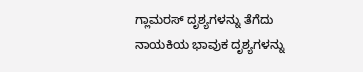ಗ್ಲಾಮರಸ್ ದೃಶ್ಯಗಳನ್ನು ತೆಗೆದು ನಾಯಕಿಯ ಭಾವುಕ ದೃಶ್ಯಗಳನ್ನು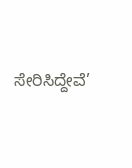ಸೇರಿಸಿದ್ದೇವೆ’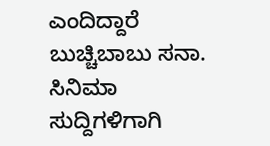ಎಂದಿದ್ದಾರೆ ಬುಚ್ಚಿಬಾಬು ಸನಾ.
ಸಿನಿಮಾ ಸುದ್ದಿಗಳಿಗಾಗಿ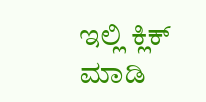ಇಲ್ಲಿ ಕ್ಲಿಕ್ ಮಾಡಿ